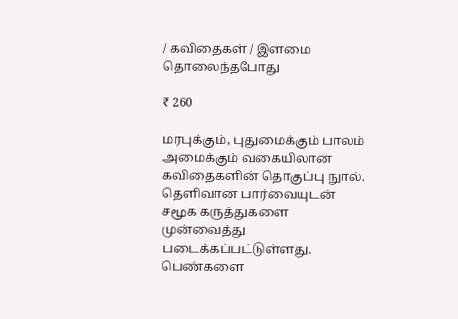/ கவிதைகள் / இளமை தொலைந்தபோது

₹ 260

மரபுக்கும், புதுமைக்கும் பாலம் அமைக்கும் வகையிலான கவிதைகளின் தொகுப்பு நுால். தெளிவான பார்வையுடன் சமூக கருத்துகளை முன்வைத்து படைக்கப்பட்டுள்ளது. பெண்களை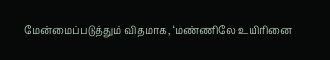மேன்மைப்படுத்தும் விதமாக, ‘மண்ணிலே உயிரினை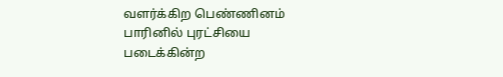வளர்க்கிற பெண்ணினம் பாரினில் புரட்சியை படைக்கின்ற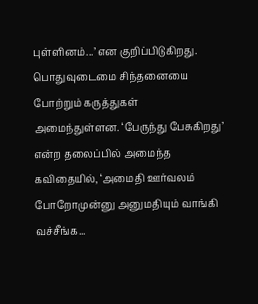புள்ளினம்...’ என குறிப்பிடுகிறது. பொதுவுடைமை சிந்தனையை போற்றும் கருத்துகள் அமைந்துள்ளன. ‘பேருந்து பேசுகிறது’ என்ற தலைப்பில் அமைந்த கவிதையில், ‘அமைதி ஊர்வலம் போறோமுன்னு அனுமதியும் வாங்கி வச்சீங்க...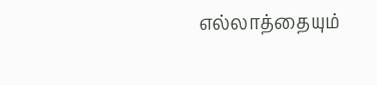எல்லாத்தையும்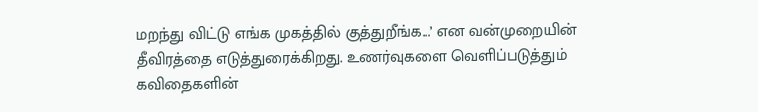மறந்து விட்டு எங்க முகத்தில் குத்துறீங்க...’ என வன்முறையின் தீவிரத்தை எடுத்துரைக்கிறது. உணர்வுகளை வெளிப்படுத்தும் கவிதைகளின்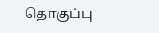தொகுப்பு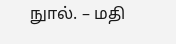நுால். – மதி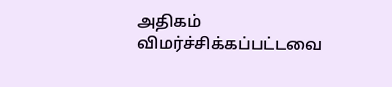அதிகம் விமர்ச்சிக்கப்பட்டவை